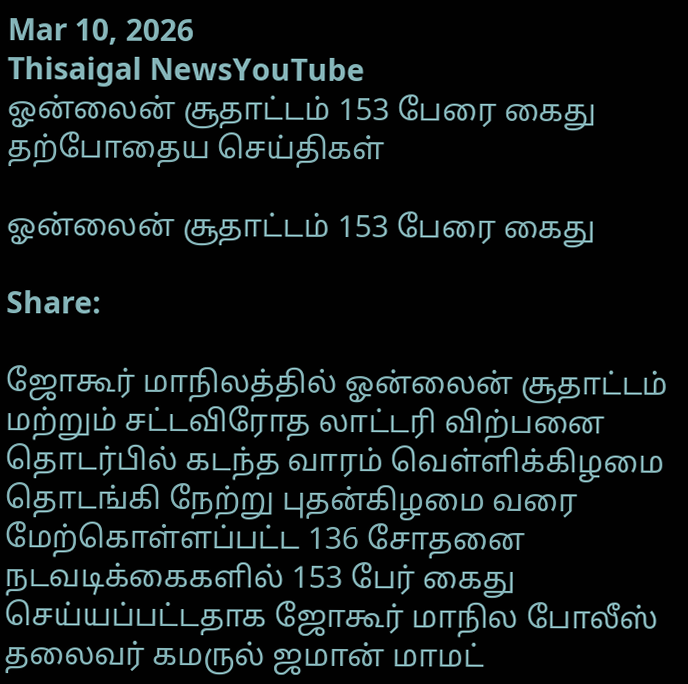Mar 10, 2026
Thisaigal NewsYouTube
ஓன்லைன் சூதாட்டம் 153 பேரை கைது
தற்போதைய செய்திகள்

ஓன்லைன் சூதாட்டம் 153 பேரை கைது

Share:

ஜோகூர் மாநிலத்தில் ஓன்லைன் சூதாட்டம் மற்றும் சட்டவிரோத லாட்டரி விற்பனை தொடர்பில் கடந்த வாரம் வெள்ளிக்கிழமை தொடங்கி நேற்று புதன்கிழமை வரை மேற்கொள்ளப்பட்ட 136 சோதனை நடவடிக்கைகளில் 153 பேர் கைது செய்யப்பட்டதாக ஜோகூர் மாநில போலீஸ் தலைவர் கமருல் ஜமான் மாமட்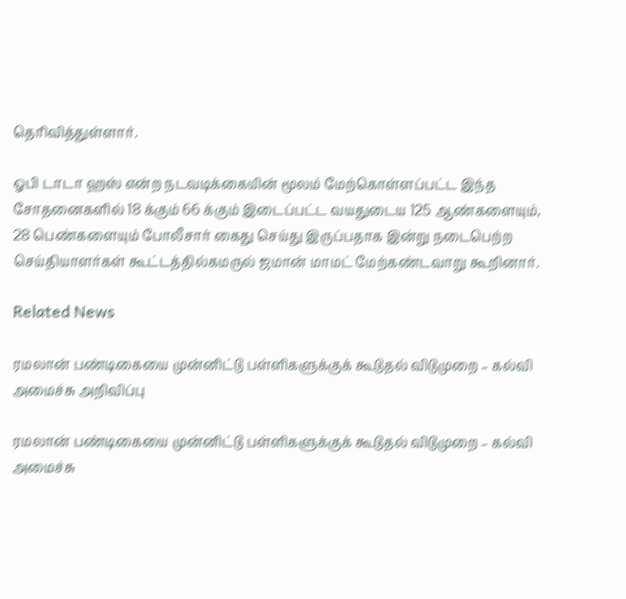தெரிவித்துள்ளார்.

ஓபி டாடா ஹஸ் என்ற நடவடிக்கையின் மூலம் மேற்கொள்ளப்பட்ட இந்த சோதனைகளில் 18 க்கும் 66 க்கும் இடைப்பட்ட வயதுடைய 125 ஆண்களையும், 28 பெண்களையும் போலீசார் கைது செய்து இருப்பதாக இன்று நடைபெற்ற செய்தியாளர்கள் கூட்டத்தில்கமருல் ஜமான் மாமட் மேற்கண்டவாறு கூறினார்.

Related News

ரமலான் பண்டிகையை முன்னிட்டு பள்ளிகளுக்குக் கூடுதல் விடுமுறை – கல்வி அமைச்சு அறிவிப்பு

ரமலான் பண்டிகையை முன்னிட்டு பள்ளிகளுக்குக் கூடுதல் விடுமுறை – கல்வி அமைச்சு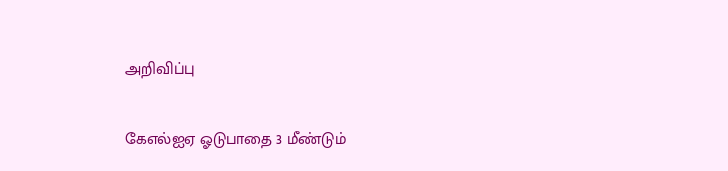அறிவிப்பு

கேஎல்ஐஏ ஓடுபாதை 3 மீண்டும்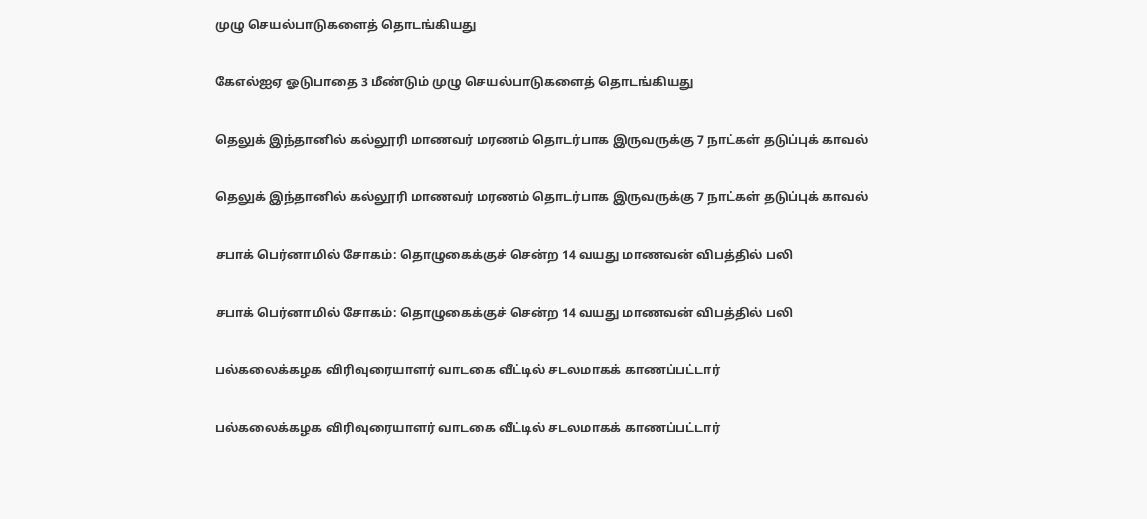முழு செயல்பாடுகளைத் தொடங்கியது

கேஎல்ஐஏ ஓடுபாதை 3 மீண்டும் முழு செயல்பாடுகளைத் தொடங்கியது

தெலுக் இந்தானில் கல்லூரி மாணவர் மரணம் தொடர்பாக இருவருக்கு 7 நாட்கள் தடுப்புக் காவல்

தெலுக் இந்தானில் கல்லூரி மாணவர் மரணம் தொடர்பாக இருவருக்கு 7 நாட்கள் தடுப்புக் காவல்

சபாக் பெர்னாமில் சோகம்: தொழுகைக்குச் சென்ற 14 வயது மாணவன் விபத்தில் பலி

சபாக் பெர்னாமில் சோகம்: தொழுகைக்குச் சென்ற 14 வயது மாணவன் விபத்தில் பலி

பல்கலைக்கழக விரிவுரையாளர் வாடகை வீட்டில் சடலமாகக் காணப்பட்டார்

பல்கலைக்கழக விரிவுரையாளர் வாடகை வீட்டில் சடலமாகக் காணப்பட்டார்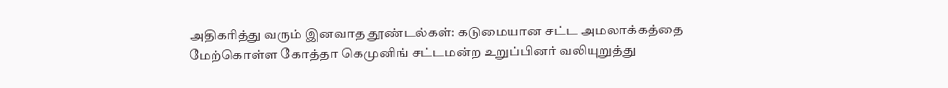அதிகரித்து வரும் இனவாத தூண்டல்கள்: கடுமையான சட்ட அமலாக்கத்தை மேற்கொள்ள கோத்தா கெமுனிங் சட்டமன்ற உறுப்பினர் வலியுறுத்து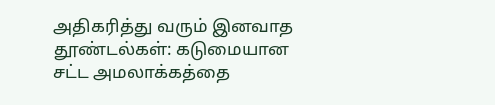அதிகரித்து வரும் இனவாத தூண்டல்கள்: கடுமையான சட்ட அமலாக்கத்தை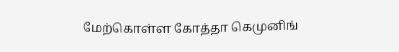மேற்கொள்ள கோத்தா கெமுனிங்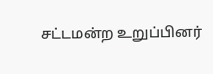சட்டமன்ற உறுப்பினர்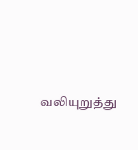வலியுறுத்து